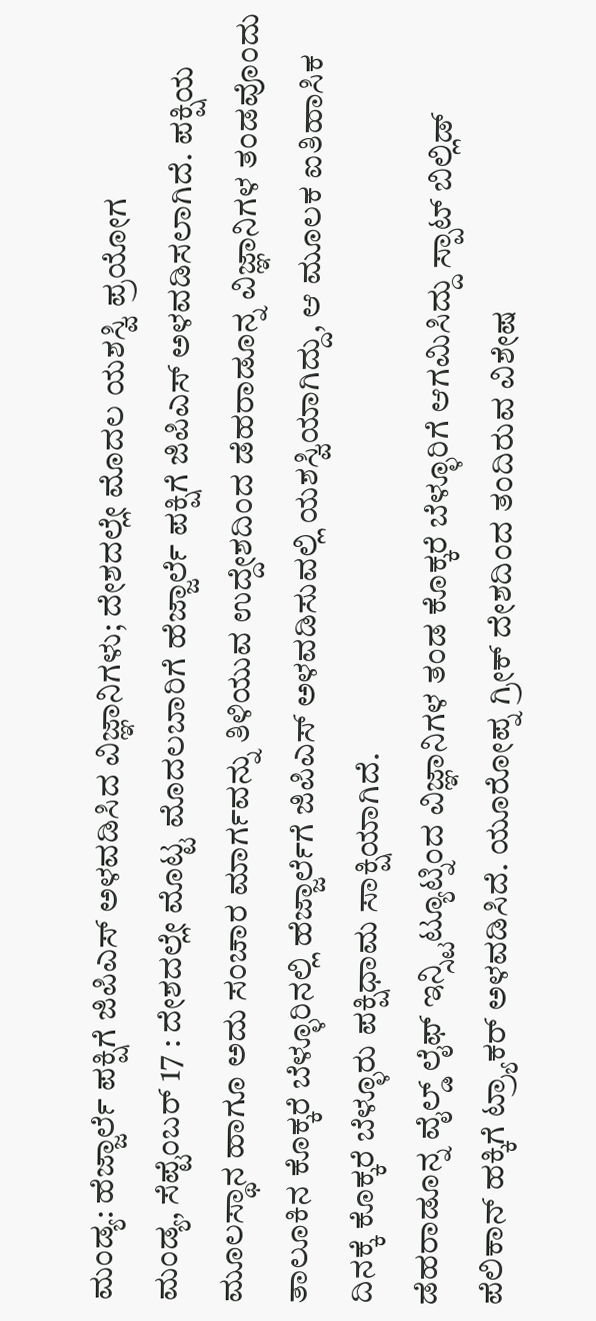ಮಂಡ್ಯ: ಹೆಜ್ಜಾರ್ಲೆ ಪಕ್ಷಿಗೆ ಜಿಪಿಎಸ್ ಅಳವಡಿಸಿದ ವಿಜ್ಞಾನಿಗಳು; ದೇಶದಲ್ಲೇ ಮೊದಲ ಯಶಸ್ವಿ ಪ್ರಯೋಗ
ಮಂಡ್ಯ, ಸೆಪ್ಟೆಂಬರ್ 17 : ದೇಶದಲ್ಲೇ ಮೊಟ್ಟ ಮೊದಲಬಾರಿಗೆ ಹೆಜ್ಜಾರ್ಲೆ ಪಕ್ಷಿಗೆ ಜಿಪಿಎಸ್ ಅಳವಡಿಸಲಾಗಿದೆ. ಪಕ್ಷಿಯ ಮೂಲಸ್ಥಾನ ಹಾಗೂ ಅದು ಸಂಚಾರ ಮಾರ್ಗವನ್ನು ತಿಳಿಯುವ ಉದ್ದೇಶದಿಂದ ಡೆಹರಾಡೂನ್ನ ವಿಜ್ಞಾನಿಗಳ ತಂಡವೊಂದು ತಾಲೂಕಿನ ಕೊಕ್ಕರೆ ಬೆಳ್ಳೂರಿನಲ್ಲಿ ಹೆಜ್ಜಾರ್ಲೆಗೆ ಜಿಪಿಎಸ್ ಅಳವಡಿಸುವಲ್ಲಿ ಯಶಸ್ವಿಯಾಗಿದ್ದು, ಆ ಮೂಲಕ ಐತಿಹಾಸಿಕ ದಿನಕ್ಕೆ ಕೊಕ್ಕರೆ ಬೆಳ್ಳೂರು ಪಕ್ಷಿಧಾಮ ಸಾಕ್ಷಿಯಾಗಿದೆ.
ಡೆಹರಾಡೂನ್ನ ವೈಲ್ಡ್ ಲೈಫ್ ಇನ್ಸ್ಟಿಟ್ಯೂಟ್ನಿಂದ ವಿಜ್ಞಾನಿಗಳ ತಂಡ ಕೊಕ್ಕರೆ ಬೆಳ್ಳೂರಿಗೆ ಆಗಮಿಸಿದ್ದು ಸ್ಪಾಟ್ ಬಿಲ್ಲಿಡ್ ಪೆಲಿಕಾನ್ ಹಕ್ಕಿಗೆ ಟ್ರ್ಯಾಕರ್ ಅಳವಡಿಸಿದೆ. ಯೂರೋಪ್ನ ಗ್ರೀಕ್ ದೇಶದಿಂದ ತಂದಿರುವ ವಿಶೇಷ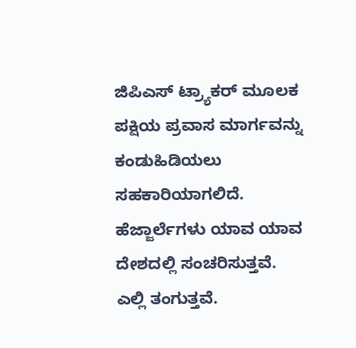ಜಿಪಿಎಸ್ ಟ್ರ್ಯಾಕರ್ ಮೂಲಕ ಪಕ್ಷಿಯ ಪ್ರವಾಸ ಮಾರ್ಗವನ್ನು ಕಂಡುಹಿಡಿಯಲು ಸಹಕಾರಿಯಾಗಲಿದೆ.
ಹೆಜ್ಜಾರ್ಲೆಗಳು ಯಾವ ಯಾವ ದೇಶದಲ್ಲಿ ಸಂಚರಿಸುತ್ತವೆ. ಎಲ್ಲಿ ತಂಗುತ್ತವೆ.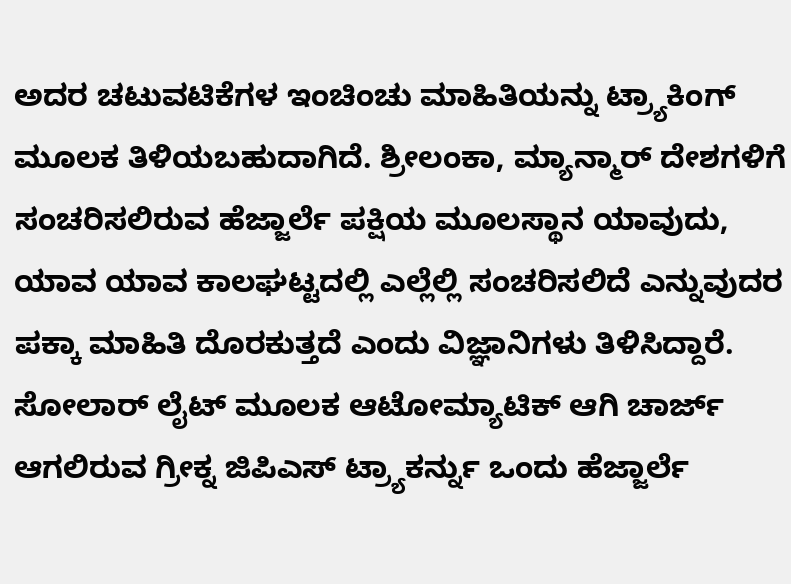ಅದರ ಚಟುವಟಿಕೆಗಳ ಇಂಚಿಂಚು ಮಾಹಿತಿಯನ್ನು ಟ್ರ್ಯಾಕಿಂಗ್ ಮೂಲಕ ತಿಳಿಯಬಹುದಾಗಿದೆ. ಶ್ರೀಲಂಕಾ, ಮ್ಯಾನ್ಮಾರ್ ದೇಶಗಳಿಗೆ ಸಂಚರಿಸಲಿರುವ ಹೆಜ್ಜಾರ್ಲೆ ಪಕ್ಷಿಯ ಮೂಲಸ್ಥಾನ ಯಾವುದು, ಯಾವ ಯಾವ ಕಾಲಘಟ್ಟದಲ್ಲಿ ಎಲ್ಲೆಲ್ಲಿ ಸಂಚರಿಸಲಿದೆ ಎನ್ನುವುದರ ಪಕ್ಕಾ ಮಾಹಿತಿ ದೊರಕುತ್ತದೆ ಎಂದು ವಿಜ್ಞಾನಿಗಳು ತಿಳಿಸಿದ್ದಾರೆ.
ಸೋಲಾರ್ ಲೈಟ್ ಮೂಲಕ ಆಟೋಮ್ಯಾಟಿಕ್ ಆಗಿ ಚಾರ್ಜ್ ಆಗಲಿರುವ ಗ್ರೀಕ್ನ ಜಿಪಿಎಸ್ ಟ್ರ್ಯಾಕರ್ನ್ನು ಒಂದು ಹೆಜ್ಜಾರ್ಲೆ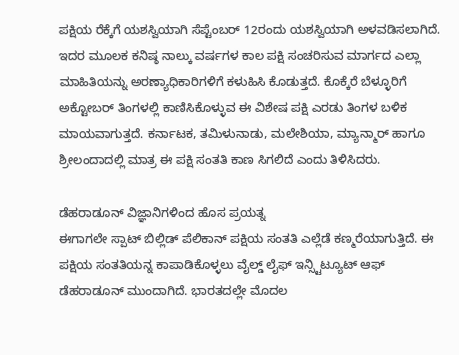ಪಕ್ಷಿಯ ರೆಕ್ಕೆಗೆ ಯಶಸ್ವಿಯಾಗಿ ಸೆಪ್ಟೆಂಬರ್ 12ರಂದು ಯಶಸ್ವಿಯಾಗಿ ಅಳವಡಿಸಲಾಗಿದೆ. ಇದರ ಮೂಲಕ ಕನಿಷ್ಠ ನಾಲ್ಕು ವರ್ಷಗಳ ಕಾಲ ಪಕ್ಷಿ ಸಂಚರಿಸುವ ಮಾರ್ಗದ ಎಲ್ಲಾ ಮಾಹಿತಿಯನ್ನು ಅರಣ್ಯಾಧಿಕಾರಿಗಳಿಗೆ ಕಳುಹಿಸಿ ಕೊಡುತ್ತದೆ. ಕೊಕ್ಕೆರೆ ಬೆಳ್ಳೂರಿಗೆ ಅಕ್ಟೋಬರ್ ತಿಂಗಳಲ್ಲಿ ಕಾಣಿಸಿಕೊಳ್ಳುವ ಈ ವಿಶೇಷ ಪಕ್ಷಿ ಎರಡು ತಿಂಗಳ ಬಳಿಕ ಮಾಯವಾಗುತ್ತದೆ. ಕರ್ನಾಟಕ, ತಮಿಳುನಾಡು, ಮಲೇಶಿಯಾ, ಮ್ಯಾನ್ಮಾರ್ ಹಾಗೂ ಶ್ರೀಲಂದಾದಲ್ಲಿ ಮಾತ್ರ ಈ ಪಕ್ಷಿ ಸಂತತಿ ಕಾಣ ಸಿಗಲಿದೆ ಎಂದು ತಿಳಿಸಿದರು.

ಡೆಹರಾಡೂನ್ ವಿಜ್ಞಾನಿಗಳಿಂದ ಹೊಸ ಪ್ರಯತ್ನ
ಈಗಾಗಲೇ ಸ್ಪಾಟ್ ಬಿಲ್ಲಿಡ್ ಪೆಲಿಕಾನ್ ಪಕ್ಷಿಯ ಸಂತತಿ ಎಲ್ಲೆಡೆ ಕಣ್ಮರೆಯಾಗುತ್ತಿದೆ. ಈ ಪಕ್ಷಿಯ ಸಂತತಿಯನ್ನ ಕಾಪಾಡಿಕೊಳ್ಳಲು ವೈಲ್ಡ್ ಲೈಫ್ ಇನ್ಸ್ಟಿಟ್ಯೂಟ್ ಆಫ್ ಡೆಹರಾಡೂನ್ ಮುಂದಾಗಿದೆ. ಭಾರತದಲ್ಲೇ ಮೊದಲ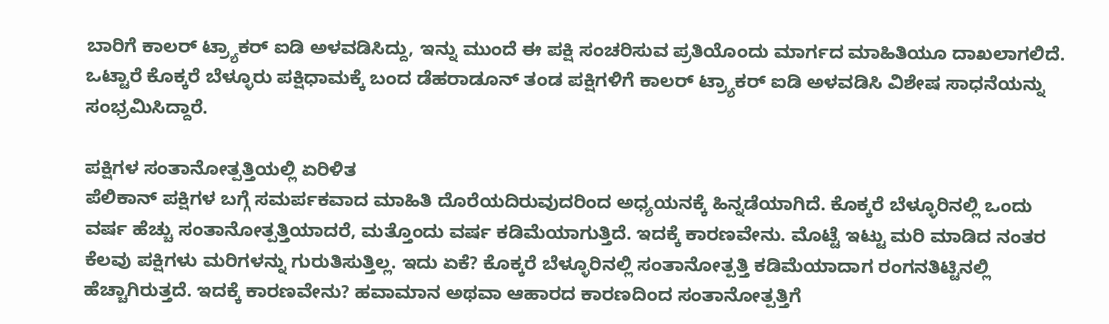ಬಾರಿಗೆ ಕಾಲರ್ ಟ್ರ್ಯಾಕರ್ ಐಡಿ ಅಳವಡಿಸಿದ್ದು, ಇನ್ನು ಮುಂದೆ ಈ ಪಕ್ಷಿ ಸಂಚರಿಸುವ ಪ್ರತಿಯೊಂದು ಮಾರ್ಗದ ಮಾಹಿತಿಯೂ ದಾಖಲಾಗಲಿದೆ. ಒಟ್ಟಾರೆ ಕೊಕ್ಕರೆ ಬೆಳ್ಳೂರು ಪಕ್ಷಿಧಾಮಕ್ಕೆ ಬಂದ ಡೆಹರಾಡೂನ್ ತಂಡ ಪಕ್ಷಿಗಳಿಗೆ ಕಾಲರ್ ಟ್ರ್ಯಾಕರ್ ಐಡಿ ಅಳವಡಿಸಿ ವಿಶೇಷ ಸಾಧನೆಯನ್ನು ಸಂಭ್ರಮಿಸಿದ್ದಾರೆ.

ಪಕ್ಷಿಗಳ ಸಂತಾನೋತ್ಪತ್ತಿಯಲ್ಲಿ ಏರಿಳಿತ
ಪೆಲಿಕಾನ್ ಪಕ್ಷಿಗಳ ಬಗ್ಗೆ ಸಮರ್ಪಕವಾದ ಮಾಹಿತಿ ದೊರೆಯದಿರುವುದರಿಂದ ಅಧ್ಯಯನಕ್ಕೆ ಹಿನ್ನಡೆಯಾಗಿದೆ. ಕೊಕ್ಕರೆ ಬೆಳ್ಳೂರಿನಲ್ಲಿ ಒಂದು ವರ್ಷ ಹೆಚ್ಚು ಸಂತಾನೋತ್ಪತ್ತಿಯಾದರೆ, ಮತ್ತೊಂದು ವರ್ಷ ಕಡಿಮೆಯಾಗುತ್ತಿದೆ. ಇದಕ್ಕೆ ಕಾರಣವೇನು. ಮೊಟ್ಟೆ ಇಟ್ಟು ಮರಿ ಮಾಡಿದ ನಂತರ ಕೆಲವು ಪಕ್ಷಿಗಳು ಮರಿಗಳನ್ನು ಗುರುತಿಸುತ್ತಿಲ್ಲ. ಇದು ಏಕೆ? ಕೊಕ್ಕರೆ ಬೆಳ್ಳೂರಿನಲ್ಲಿ ಸಂತಾನೋತ್ಪತ್ತಿ ಕಡಿಮೆಯಾದಾಗ ರಂಗನತಿಟ್ಟಿನಲ್ಲಿ ಹೆಚ್ಚಾಗಿರುತ್ತದೆ. ಇದಕ್ಕೆ ಕಾರಣವೇನು? ಹವಾಮಾನ ಅಥವಾ ಆಹಾರದ ಕಾರಣದಿಂದ ಸಂತಾನೋತ್ಪತ್ತಿಗೆ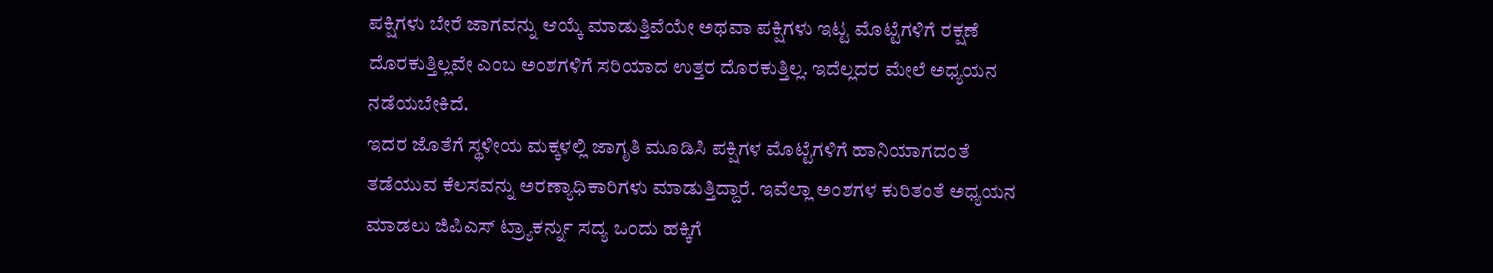ಪಕ್ಷಿಗಳು ಬೇರೆ ಜಾಗವನ್ನು ಆಯ್ಕೆ ಮಾಡುತ್ತಿವೆಯೇ ಅಥವಾ ಪಕ್ಷಿಗಳು ಇಟ್ಟ ಮೊಟ್ಟೆಗಳಿಗೆ ರಕ್ಷಣೆ ದೊರಕುತ್ತಿಲ್ಲವೇ ಎಂಬ ಅಂಶಗಳಿಗೆ ಸರಿಯಾದ ಉತ್ತರ ದೊರಕುತ್ತಿಲ್ಲ. ಇದೆಲ್ಲದರ ಮೇಲೆ ಅಧ್ಯಯನ ನಡೆಯಬೇಕಿದೆ.
ಇದರ ಜೊತೆಗೆ ಸ್ಥಳೀಯ ಮಕ್ಕಳಲ್ಲಿ ಜಾಗೃತಿ ಮೂಡಿಸಿ ಪಕ್ಷಿಗಳ ಮೊಟ್ಟೆಗಳಿಗೆ ಹಾನಿಯಾಗದಂತೆ ತಡೆಯುವ ಕೆಲಸವನ್ನು ಅರಣ್ಯಾಧಿಕಾರಿಗಳು ಮಾಡುತ್ತಿದ್ದಾರೆ. ಇವೆಲ್ಲಾ ಅಂಶಗಳ ಕುರಿತಂತೆ ಅಧ್ಯಯನ ಮಾಡಲು ಜಿಪಿಎಸ್ ಟ್ರ್ಯಾಕರ್ನ್ನು ಸದ್ಯ ಒಂದು ಹಕ್ಕಿಗೆ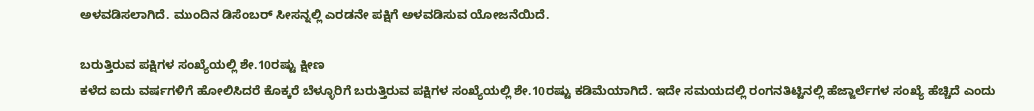ಅಳವಡಿಸಲಾಗಿದೆ. ಮುಂದಿನ ಡಿಸೆಂಬರ್ ಸೀಸನ್ನಲ್ಲಿ ಎರಡನೇ ಪಕ್ಷಿಗೆ ಅಳವಡಿಸುವ ಯೋಜನೆಯಿದೆ.

ಬರುತ್ತಿರುವ ಪಕ್ಷಿಗಳ ಸಂಖ್ಯೆಯಲ್ಲಿ ಶೇ.10ರಷ್ಟು ಕ್ಷೀಣ
ಕಳೆದ ಐದು ವರ್ಷಗಳಿಗೆ ಹೋಲಿಸಿದರೆ ಕೊಕ್ಕರೆ ಬೆಳ್ಳೂರಿಗೆ ಬರುತ್ತಿರುವ ಪಕ್ಷಿಗಳ ಸಂಖ್ಯೆಯಲ್ಲಿ ಶೇ.10ರಷ್ಟು ಕಡಿಮೆಯಾಗಿದೆ. ಇದೇ ಸಮಯದಲ್ಲಿ ರಂಗನತಿಟ್ಟಿನಲ್ಲಿ ಹೆಜ್ಜಾರ್ಲೆಗಳ ಸಂಖ್ಯೆ ಹೆಚ್ಚಿದೆ ಎಂದು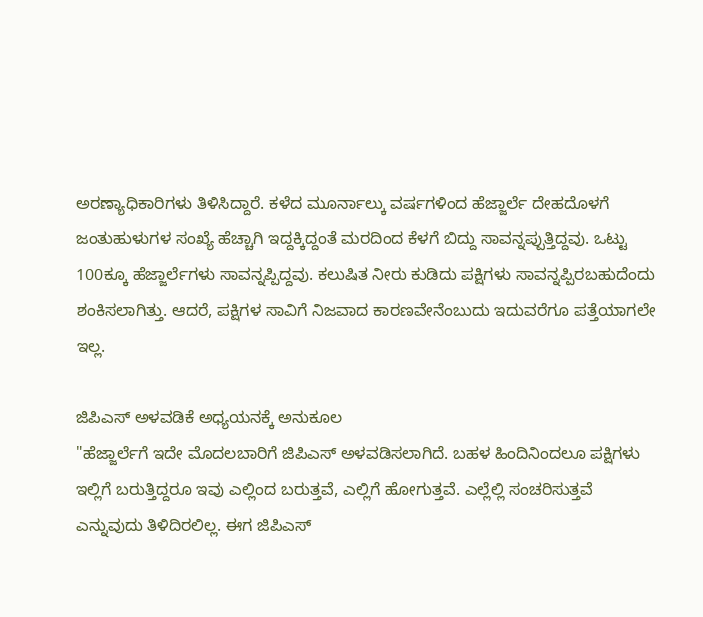ಅರಣ್ಯಾಧಿಕಾರಿಗಳು ತಿಳಿಸಿದ್ದಾರೆ. ಕಳೆದ ಮೂರ್ನಾಲ್ಕು ವರ್ಷಗಳಿಂದ ಹೆಜ್ಜಾರ್ಲೆ ದೇಹದೊಳಗೆ ಜಂತುಹುಳುಗಳ ಸಂಖ್ಯೆ ಹೆಚ್ಚಾಗಿ ಇದ್ದಕ್ಕಿದ್ದಂತೆ ಮರದಿಂದ ಕೆಳಗೆ ಬಿದ್ದು ಸಾವನ್ನಪ್ಪುತ್ತಿದ್ದವು. ಒಟ್ಟು 100ಕ್ಕೂ ಹೆಜ್ಜಾರ್ಲೆಗಳು ಸಾವನ್ನಪ್ಪಿದ್ದವು. ಕಲುಷಿತ ನೀರು ಕುಡಿದು ಪಕ್ಷಿಗಳು ಸಾವನ್ನಪ್ಪಿರಬಹುದೆಂದು ಶಂಕಿಸಲಾಗಿತ್ತು. ಆದರೆ, ಪಕ್ಷಿಗಳ ಸಾವಿಗೆ ನಿಜವಾದ ಕಾರಣವೇನೆಂಬುದು ಇದುವರೆಗೂ ಪತ್ತೆಯಾಗಲೇ ಇಲ್ಲ.

ಜಿಪಿಎಸ್ ಅಳವಡಿಕೆ ಅಧ್ಯಯನಕ್ಕೆ ಅನುಕೂಲ
"ಹೆಜ್ಜಾರ್ಲೆಗೆ ಇದೇ ಮೊದಲಬಾರಿಗೆ ಜಿಪಿಎಸ್ ಅಳವಡಿಸಲಾಗಿದೆ. ಬಹಳ ಹಿಂದಿನಿಂದಲೂ ಪಕ್ಷಿಗಳು ಇಲ್ಲಿಗೆ ಬರುತ್ತಿದ್ದರೂ ಇವು ಎಲ್ಲಿಂದ ಬರುತ್ತವೆ, ಎಲ್ಲಿಗೆ ಹೋಗುತ್ತವೆ. ಎಲ್ಲೆಲ್ಲಿ ಸಂಚರಿಸುತ್ತವೆ ಎನ್ನುವುದು ತಿಳಿದಿರಲಿಲ್ಲ. ಈಗ ಜಿಪಿಎಸ್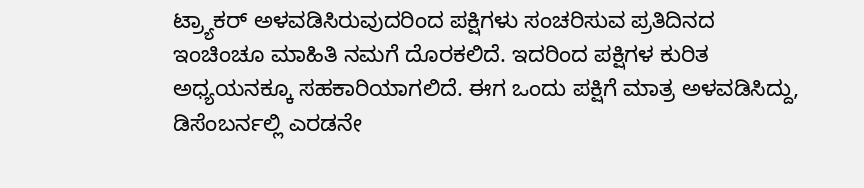ಟ್ರ್ಯಾಕರ್ ಅಳವಡಿಸಿರುವುದರಿಂದ ಪಕ್ಷಿಗಳು ಸಂಚರಿಸುವ ಪ್ರತಿದಿನದ ಇಂಚಿಂಚೂ ಮಾಹಿತಿ ನಮಗೆ ದೊರಕಲಿದೆ. ಇದರಿಂದ ಪಕ್ಷಿಗಳ ಕುರಿತ ಅಧ್ಯಯನಕ್ಕೂ ಸಹಕಾರಿಯಾಗಲಿದೆ. ಈಗ ಒಂದು ಪಕ್ಷಿಗೆ ಮಾತ್ರ ಅಳವಡಿಸಿದ್ದು, ಡಿಸೆಂಬರ್ನಲ್ಲಿ ಎರಡನೇ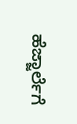ಹೆಜ್ಜಾರ್ಲೆಗೆ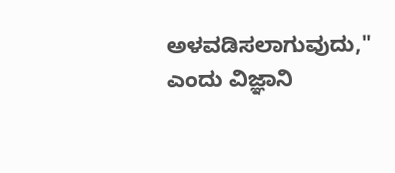ಅಳವಡಿಸಲಾಗುವುದು," ಎಂದು ವಿಜ್ಞಾನಿ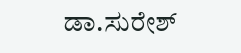ಡಾ.ಸುರೇಶ್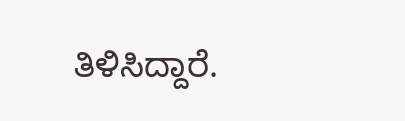ತಿಳಿಸಿದ್ದಾರೆ.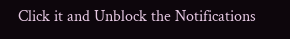Click it and Unblock the Notifications